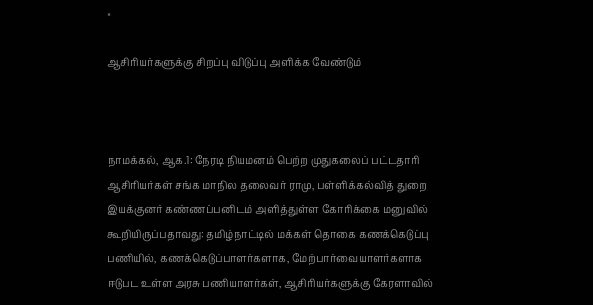×

ஆசிரியர்களுக்கு சிறப்பு விடுப்பு அளிக்க வேண்டும்



நாமக்கல், ஆக.1: நேரடி நியமனம் பெற்ற முதுகலைப் பட்டதாரி ஆசிரியர்கள் சங்க மாநில தலைவர் ராமு, பள்ளிக்கல்வித் துறை இயக்குனர் கண்ணப்பனிடம் அளித்துள்ள கோரிக்கை மனுவில் கூறியிருப்பதாவது: தமிழ்நாட்டில் மக்கள் தொகை கணக்கெடுப்பு பணியில், கணக்கெடுப்பாளர்களாக, மேற்பார்வையாளர்களாக ஈடுபட உள்ள அரசு பணியாளர்கள், ஆசிரியர்களுக்கு கேரளாவில்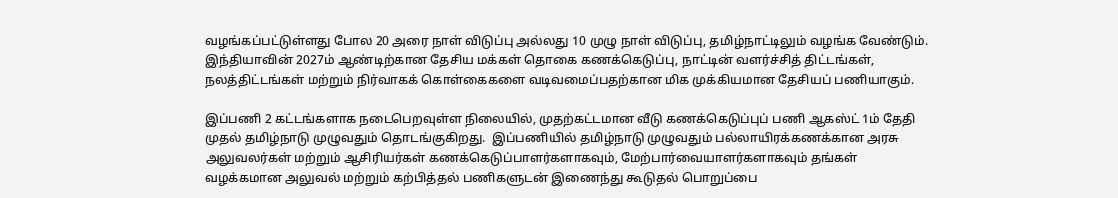வழங்கப்பட்டுள்ளது போல 20 அரை நாள் விடுப்பு அல்லது 10 முழு நாள் விடுப்பு, தமிழ்நாட்டிலும் வழங்க வேண்டும். இந்தியாவின் 2027ம் ஆண்டிற்கான தேசிய மக்கள் தொகை கணக்கெடுப்பு, நாட்டின் வளர்ச்சித் திட்டங்கள், நலத்திட்டங்கள் மற்றும் நிர்வாகக் கொள்கைகளை வடிவமைப்பதற்கான மிக முக்கியமான தேசியப் பணியாகும்.

இப்பணி 2 கட்டங்களாக நடைபெறவுள்ள நிலையில், முதற்கட்டமான வீடு கணக்கெடுப்புப் பணி ஆகஸ்ட் 1ம் தேதி முதல் தமிழ்நாடு முழுவதும் தொடங்குகிறது.  இப்பணியில் தமிழ்நாடு முழுவதும் பல்லாயிரக்கணக்கான அரசு அலுவலர்கள் மற்றும் ஆசிரியர்கள் கணக்கெடுப்பாளர்களாகவும், மேற்பார்வையாளர்களாகவும் தங்கள் வழக்கமான அலுவல் மற்றும் கற்பித்தல் பணிகளுடன் இணைந்து கூடுதல் பொறுப்பை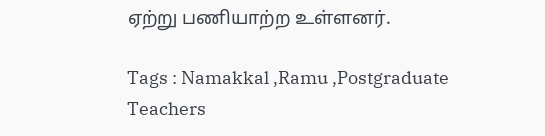ஏற்று பணியாற்ற உள்ளனர்.

Tags : Namakkal ,Ramu ,Postgraduate Teachers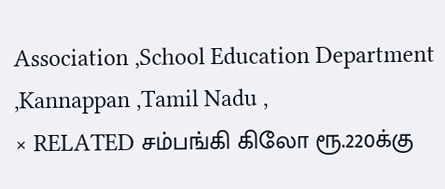Association ,School Education Department ,Kannappan ,Tamil Nadu ,
× RELATED சம்பங்கி கிலோ ரூ.220க்கு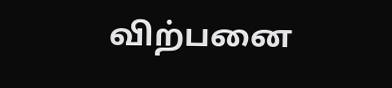விற்பனை